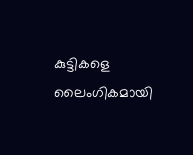കുട്ടികളെ ലൈംഗികമായി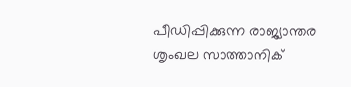പീഡിപ്പിക്കുന്ന രാജ്യാന്തര ശൃംഖല സാത്താനിക്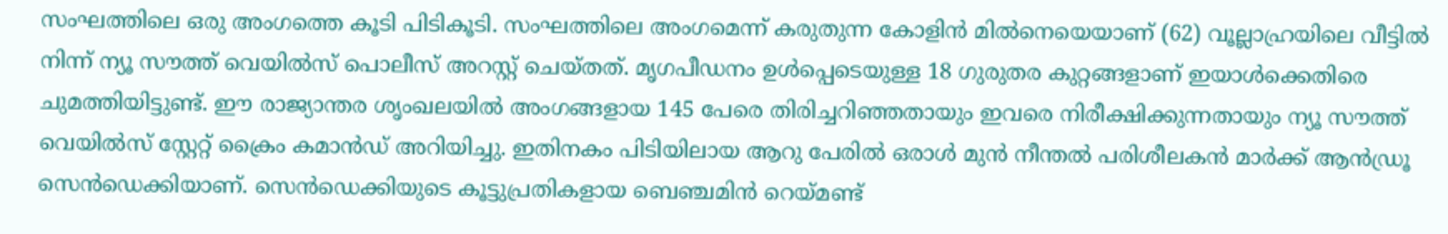സംഘത്തിലെ ഒരു അംഗത്തെ കൂടി പിടികൂടി. സംഘത്തിലെ അംഗമെന്ന് കരുതുന്ന കോളിൻ മിൽനെയെയാണ് (62) വൂല്ലാഹ്രയിലെ വീട്ടിൽ നിന്ന് ന്യൂ സൗത്ത് വെയിൽസ് പൊലീസ് അറസ്റ്റ് ചെയ്തത്. മൃഗപീഡനം ഉൾപ്പെടെയുള്ള 18 ഗുരുതര കുറ്റങ്ങളാണ് ഇയാൾക്കെതിരെ ചുമത്തിയിട്ടുണ്ട്. ഈ രാജ്യാന്തര ശൃംഖലയിൽ അംഗങ്ങളായ 145 പേരെ തിരിച്ചറിഞ്ഞതായും ഇവരെ നിരീക്ഷിക്കുന്നതായും ന്യൂ സൗത്ത് വെയിൽസ് സ്റ്റേറ്റ് ക്രൈം കമാൻഡ് അറിയിച്ചു. ഇതിനകം പിടിയിലായ ആറു പേരിൽ ഒരാൾ മുൻ നീന്തൽ പരിശീലകൻ മാർക്ക് ആൻഡ്രൂ സെൻഡെക്കിയാണ്. സെൻഡെക്കിയുടെ കൂട്ടുപ്രതികളായ ബെഞ്ചമിൻ റെയ്മണ്ട്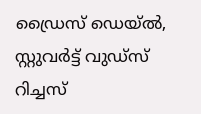ഡ്രൈസ് ഡെയ്ൽ, സ്റ്റുവർട്ട് വുഡ്സ് റിച്ചസ്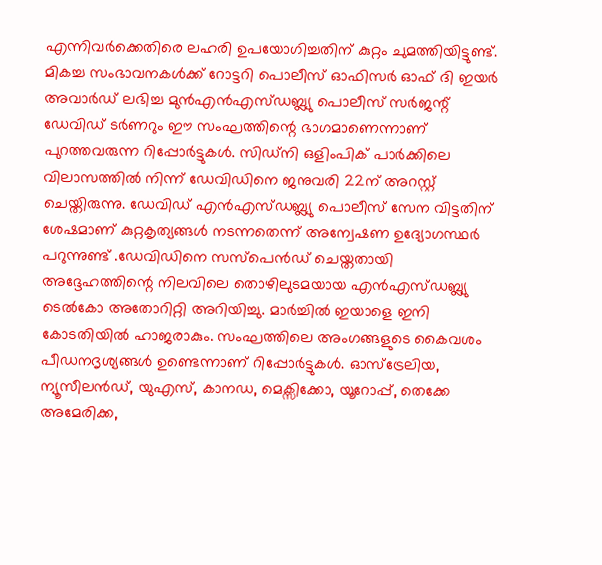എന്നിവർക്കെതിരെ ലഹരി ഉപയോഗിച്ചതിന് കുറ്റം ചുമത്തിയിട്ടുണ്ട്.
മികച്ച സംഭാവനകൾക്ക് റോട്ടറി പൊലീസ് ഓഫിസർ ഓഫ് ദി ഇയർ അവാർഡ് ലഭിച്ച മുൻഎൻഎസ്ഡബ്ല്യു പൊലീസ് സർജന്റ് ഡേവിഡ് ടർണറും ഈ സംഘത്തിന്റെ ഭാഗമാണെന്നാണ് പുറത്തവരുന്ന റിപ്പോർട്ടുകൾ. സിഡ്നി ഒളിംപിക് പാർക്കിലെ വിലാസത്തിൽ നിന്ന് ഡേവിഡിനെ ജനുവരി 22ന് അറസ്റ്റ് ചെയ്തിരുന്നു. ഡേവിഡ് എൻഎസ്ഡബ്ല്യു പൊലീസ് സേന വിട്ടതിന് ശേഷമാണ് കുറ്റകൃത്യങ്ങൾ നടന്നതെന്ന് അന്വേഷണ ഉദ്യോഗസ്ഥർ പറുന്നുണ്ട് .ഡേവിഡിനെ സസ്പെൻഡ് ചെയ്തതായി അദ്ദേഹത്തിന്റെ നിലവിലെ തൊഴിലുടമയായ എൻഎസ്ഡബ്ല്യു ടെൽകോ അതോറിറ്റി അറിയിച്ചു. മാർച്ചിൽ ഇയാളെ ഇനി കോടതിയിൽ ഹാജരാകും. സംഘത്തിലെ അംഗങ്ങളുടെ കൈവശം പീഡനദൃശ്യങ്ങൾ ഉണ്ടെന്നാണ് റിപ്പോർട്ടുകൾ. ഓസ്ട്രേലിയ, ന്യൂസീലൻഡ്, യുഎസ്, കാനഡ, മെക്സിക്കോ, യൂറോപ്പ്, തെക്കേ അമേരിക്ക,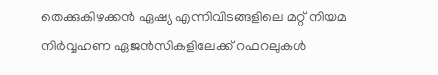തെക്കുകിഴക്കൻ ഏഷ്യ എന്നിവിടങ്ങളിലെ മറ്റ് നിയമ നിർവ്വഹണ ഏജൻസികളിലേക്ക് റഫറലുകൾ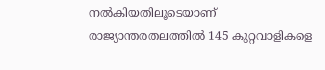നൽകിയതിലൂടെയാണ് രാജ്യാന്തരതലത്തിൽ 145 കുറ്റവാളികളെ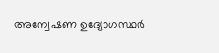അന്വേഷണ ഉദ്യോഗസ്ഥർ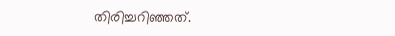തിരിച്ചറിഞ്ഞത്.